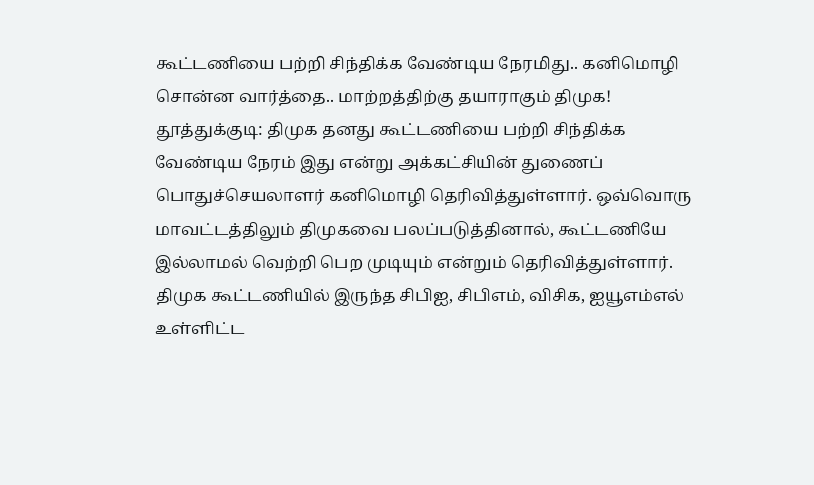கூட்டணியை பற்றி சிந்திக்க வேண்டிய நேரமிது.. கனிமொழி சொன்ன வார்த்தை.. மாற்றத்திற்கு தயாராகும் திமுக!
தூத்துக்குடி: திமுக தனது கூட்டணியை பற்றி சிந்திக்க வேண்டிய நேரம் இது என்று அக்கட்சியின் துணைப் பொதுச்செயலாளர் கனிமொழி தெரிவித்துள்ளார். ஒவ்வொரு மாவட்டத்திலும் திமுகவை பலப்படுத்தினால், கூட்டணியே இல்லாமல் வெற்றி பெற முடியும் என்றும் தெரிவித்துள்ளார்.
திமுக கூட்டணியில் இருந்த சிபிஐ, சிபிஎம், விசிக, ஐயூஎம்எல் உள்ளிட்ட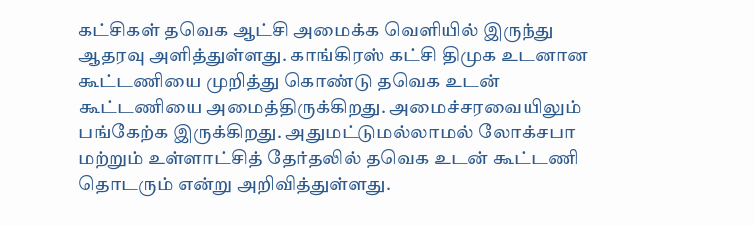கட்சிகள் தவெக ஆட்சி அமைக்க வெளியில் இருந்து ஆதரவு அளித்துள்ளது. காங்கிரஸ் கட்சி திமுக உடனான கூட்டணியை முறித்து கொண்டு தவெக உடன் கூட்டணியை அமைத்திருக்கிறது. அமைச்சரவையிலும் பங்கேற்க இருக்கிறது. அதுமட்டுமல்லாமல் லோக்சபா மற்றும் உள்ளாட்சித் தேர்தலில் தவெக உடன் கூட்டணி தொடரும் என்று அறிவித்துள்ளது.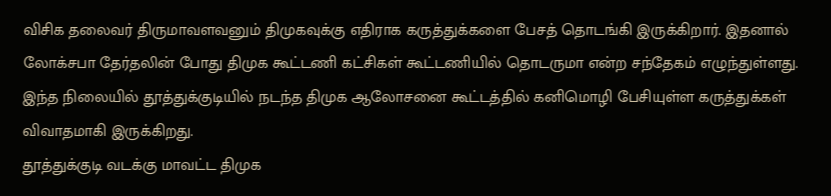விசிக தலைவர் திருமாவளவனும் திமுகவுக்கு எதிராக கருத்துக்களை பேசத் தொடங்கி இருக்கிறார். இதனால் லோக்சபா தேர்தலின் போது திமுக கூட்டணி கட்சிகள் கூட்டணியில் தொடருமா என்ற சந்தேகம் எழுந்துள்ளது. இந்த நிலையில் தூத்துக்குடியில் நடந்த திமுக ஆலோசனை கூட்டத்தில் கனிமொழி பேசியுள்ள கருத்துக்கள் விவாதமாகி இருக்கிறது.
தூத்துக்குடி வடக்கு மாவட்ட திமுக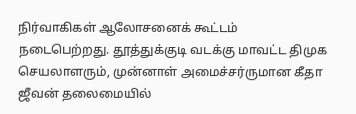நிர்வாகிகள் ஆலோசனைக் கூட்டம் நடைபெற்றது. தூத்துக்குடி வடக்கு மாவட்ட திமுக செயலாளரும், முன்னாள் அமைச்சர்ருமான கீதா ஜீவன் தலைமையில்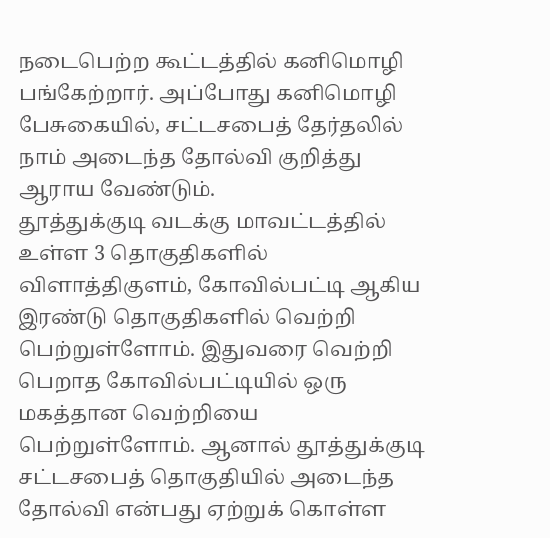நடைபெற்ற கூட்டத்தில் கனிமொழி பங்கேற்றார். அப்போது கனிமொழி பேசுகையில், சட்டசபைத் தேர்தலில் நாம் அடைந்த தோல்வி குறித்து ஆராய வேண்டும்.
தூத்துக்குடி வடக்கு மாவட்டத்தில் உள்ள 3 தொகுதிகளில் விளாத்திகுளம், கோவில்பட்டி ஆகிய இரண்டு தொகுதிகளில் வெற்றி பெற்றுள்ளோம். இதுவரை வெற்றி பெறாத கோவில்பட்டியில் ஒரு மகத்தான வெற்றியை பெற்றுள்ளோம். ஆனால் தூத்துக்குடி சட்டசபைத் தொகுதியில் அடைந்த தோல்வி என்பது ஏற்றுக் கொள்ள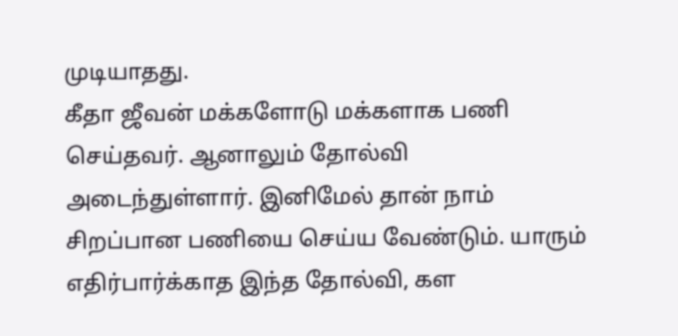முடியாதது.
கீதா ஜீவன் மக்களோடு மக்களாக பணி செய்தவர். ஆனாலும் தோல்வி அடைந்துள்ளார். இனிமேல் தான் நாம் சிறப்பான பணியை செய்ய வேண்டும். யாரும் எதிர்பார்க்காத இந்த தோல்வி, கள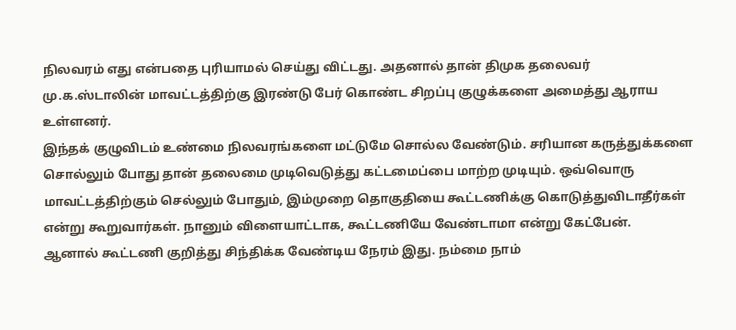நிலவரம் எது என்பதை புரியாமல் செய்து விட்டது. அதனால் தான் திமுக தலைவர் மு.க.ஸ்டாலின் மாவட்டத்திற்கு இரண்டு பேர் கொண்ட சிறப்பு குழுக்களை அமைத்து ஆராய உள்ளனர்.
இந்தக் குழுவிடம் உண்மை நிலவரங்களை மட்டுமே சொல்ல வேண்டும். சரியான கருத்துக்களை சொல்லும் போது தான் தலைமை முடிவெடுத்து கட்டமைப்பை மாற்ற முடியும். ஒவ்வொரு மாவட்டத்திற்கும் செல்லும் போதும், இம்முறை தொகுதியை கூட்டணிக்கு கொடுத்துவிடாதீர்கள் என்று கூறுவார்கள். நானும் விளையாட்டாக, கூட்டணியே வேண்டாமா என்று கேட்பேன்.
ஆனால் கூட்டணி குறித்து சிந்திக்க வேண்டிய நேரம் இது. நம்மை நாம்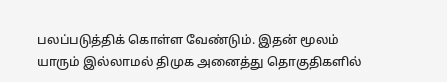பலப்படுத்திக் கொள்ள வேண்டும். இதன் மூலம் யாரும் இல்லாமல் திமுக அனைத்து தொகுதிகளில்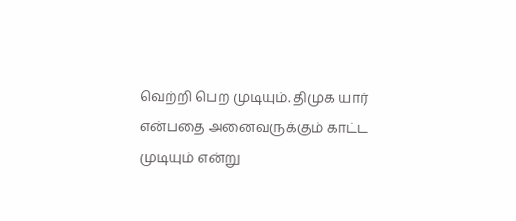வெற்றி பெற முடியும். திமுக யார் என்பதை அனைவருக்கும் காட்ட முடியும் என்று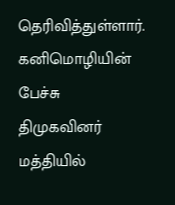தெரிவித்துள்ளார். கனிமொழியின் பேச்சு திமுகவினர் மத்தியில்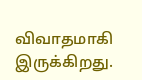விவாதமாகி இருக்கிறது.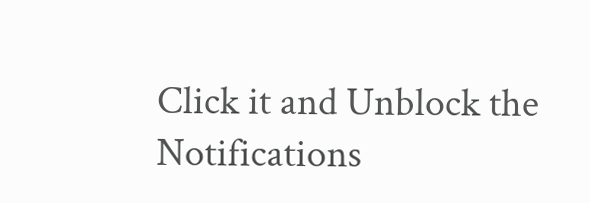Click it and Unblock the Notifications